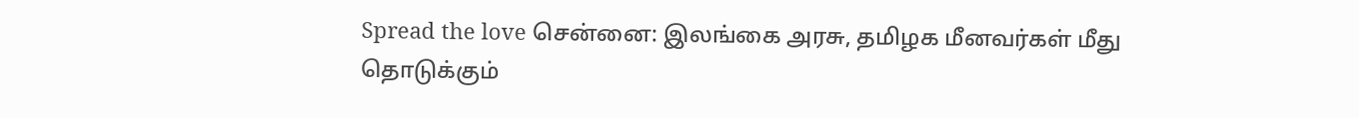Spread the love சென்னை: இலங்கை அரசு, தமிழக மீனவர்கள் மீது தொடுக்கும்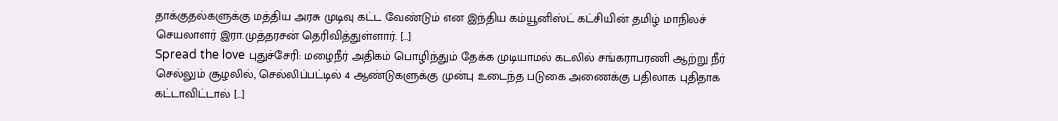தாக்குதல்களுக்கு மத்திய அரசு முடிவு கட்ட வேண்டும் என இந்திய கம்யூனிஸ்ட் கட்சியின் தமிழ் மாநிலச் செயலாளர் இரா.முத்தரசன் தெரிவித்துள்ளார். […]
Spread the love புதுச்சேரி: மழைநீர் அதிகம் பொழிந்தும் தேக்க முடியாமல் கடலில் சங்கராபரணி ஆற்று நீர் செல்லும் சூழலில், செல்லிப்பட்டில் 4 ஆண்டுகளுக்கு முன்பு உடைந்த படுகை அணைக்கு பதிலாக புதிதாக கட்டாவிட்டால் […]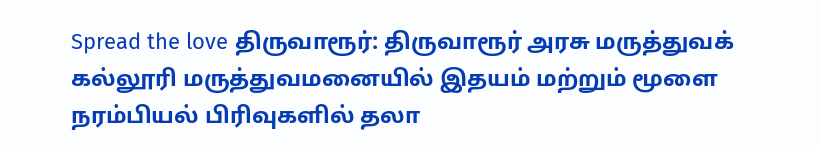Spread the love திருவாரூர்: திருவாரூர் அரசு மருத்துவக் கல்லூரி மருத்துவமனையில் இதயம் மற்றும் மூளை நரம்பியல் பிரிவுகளில் தலா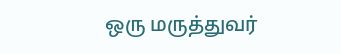ஒரு மருத்துவர்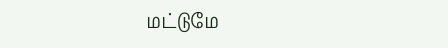மட்டுமே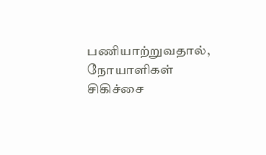பணியாற்றுவதால், நோயாளிகள் சிகிச்சை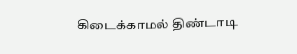கிடைக்காமல் திண்டாடி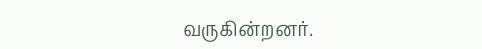வருகின்றனர்.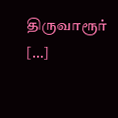திருவாரூர் […]